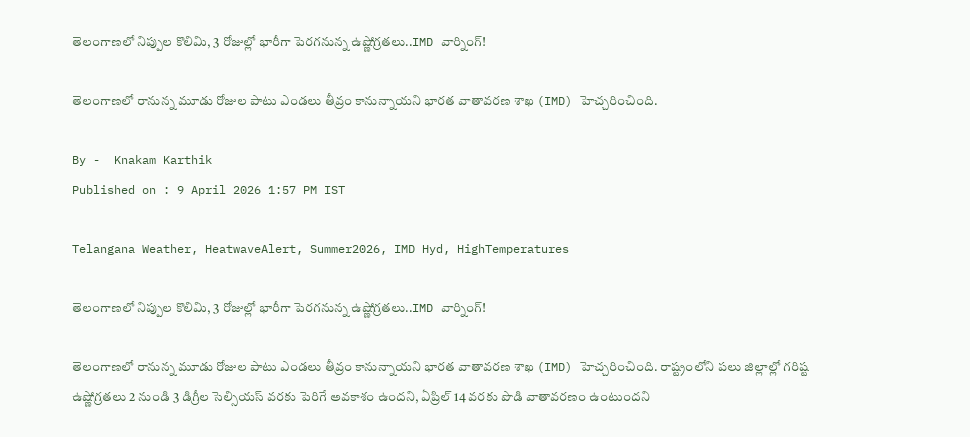తెలంగాణలో నిప్పుల కొలిమి, 3 రోజుల్లో భారీగా పెరగనున్న ఉష్ణోగ్రతలు..IMD వార్నింగ్!

తెలంగాణలో రానున్న మూడు రోజుల పాటు ఎండలు తీవ్రం కానున్నాయని భారత వాతావరణ శాఖ (IMD) హెచ్చరించింది.

By -  Knakam Karthik
Published on : 9 April 2026 1:57 PM IST

Telangana Weather, HeatwaveAlert, Summer2026, IMD Hyd, HighTemperatures

తెలంగాణలో నిప్పుల కొలిమి, 3 రోజుల్లో భారీగా పెరగనున్న ఉష్ణోగ్రతలు..IMD వార్నింగ్!

తెలంగాణలో రానున్న మూడు రోజుల పాటు ఎండలు తీవ్రం కానున్నాయని భారత వాతావరణ శాఖ (IMD) హెచ్చరించింది. రాష్ట్రంలోని పలు జిల్లాల్లో గరిష్ట ఉష్ణోగ్రతలు 2 నుండి 3 డిగ్రీల సెల్సియస్ వరకు పెరిగే అవకాశం ఉందని, ఏప్రిల్ 14 వరకు పొడి వాతావరణం ఉంటుందని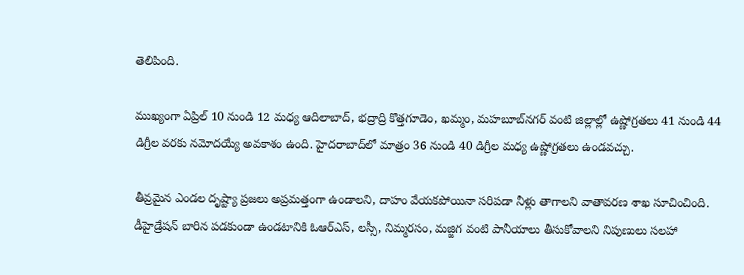తెలిపింది.

ముఖ్యంగా ఏప్రిల్ 10 నుండి 12 మధ్య ఆదిలాబాద్, భద్రాద్రి కొత్తగూడెం, ఖమ్మం, మహబూబ్‌నగర్ వంటి జిల్లాల్లో ఉష్ణోగ్రతలు 41 నుండి 44 డిగ్రీల వరకు నమోదయ్యే అవకాశం ఉంది. హైదరాబాద్‌లో మాత్రం 36 నుండి 40 డిగ్రీల మధ్య ఉష్ణోగ్రతలు ఉండవచ్చు.

తీవ్రమైన ఎండల దృష్ట్యా ప్రజలు అప్రమత్తంగా ఉండాలని, దాహం వేయకపోయినా సరిపడా నీళ్లు తాగాలని వాతావరణ శాఖ సూచించింది. డీహైడ్రేషన్ బారిన పడకుండా ఉండటానికి ఓఆర్ఎస్, లస్సీ, నిమ్మరసం, మజ్జిగ వంటి పానీయాలు తీసుకోవాలని నిపుణులు సలహా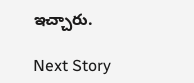ఇచ్చారు.

Next Story